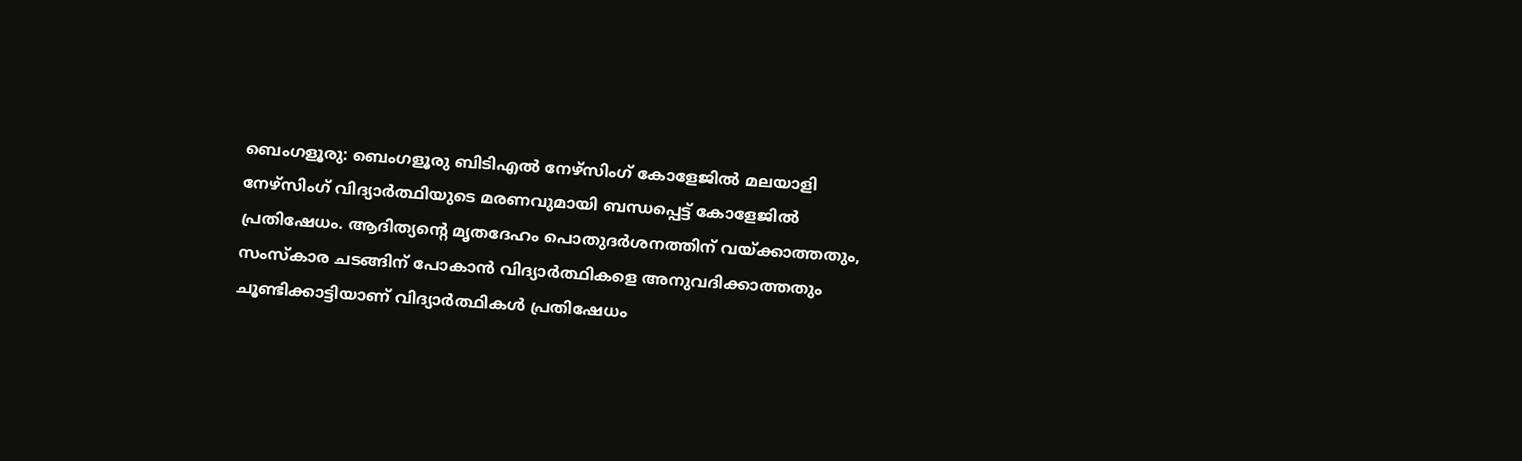ബെംഗളൂരു: ബെംഗളൂരു ബിടിഎൽ നേഴ്സിംഗ് കോളേജിൽ മലയാളി നേഴ്സിംഗ് വിദ്യാർത്ഥിയുടെ മരണവുമായി ബന്ധപ്പെട്ട് കോളേജിൽ പ്രതിഷേധം. ആദിത്യന്റെ മൃതദേഹം പൊതുദർശനത്തിന് വയ്ക്കാത്തതും, സംസ്കാര ചടങ്ങിന് പോകാൻ വിദ്യാർത്ഥികളെ അനുവദിക്കാത്തതും ചൂണ്ടിക്കാട്ടിയാണ് വിദ്യാർത്ഥികൾ പ്രതിഷേധം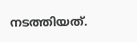നടത്തിയത്.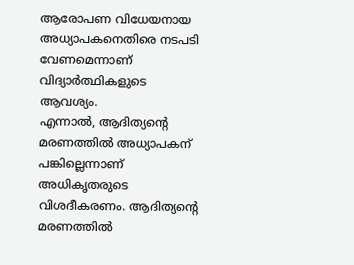ആരോപണ വിധേയനായ അധ്യാപകനെതിരെ നടപടി വേണമെന്നാണ് വിദ്യാർത്ഥികളുടെ ആവശ്യം.
എന്നാൽ, ആദിത്യന്റെ മരണത്തിൽ അധ്യാപകന് പങ്കില്ലെന്നാണ് അധികൃതരുടെ വിശദീകരണം. ആദിത്യന്റെ മരണത്തിൽ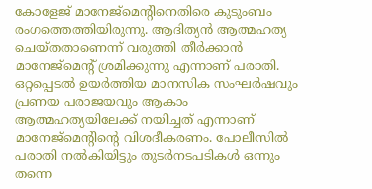കോളേജ് മാനേജ്മെന്റിനെതിരെ കുടുംബം രംഗത്തെത്തിയിരുന്നു. ആദിത്യൻ ആത്മഹത്യ ചെയ്തതാണെന്ന് വരുത്തി തീർക്കാൻ മാനേജ്മെന്റ് ശ്രമിക്കുന്നു എന്നാണ് പരാതി. ഒറ്റപ്പെടൽ ഉയർത്തിയ മാനസിക സംഘർഷവും പ്രണയ പരാജയവും ആകാം ആത്മഹത്യയിലേക്ക് നയിച്ചത് എന്നാണ് മാനേജ്മെന്റിന്റെ വിശദീകരണം. പോലീസിൽ പരാതി നൽകിയിട്ടും തുടർനടപടികൾ ഒന്നും തന്നെ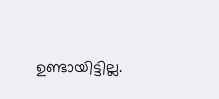ഉണ്ടായിട്ടില്ല.